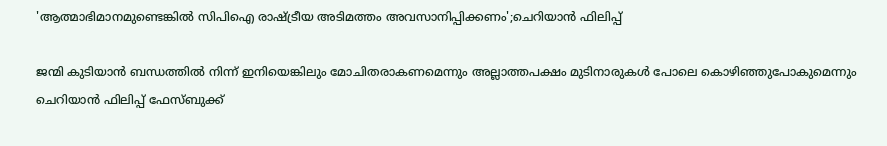'ആത്മാഭിമാനമുണ്ടെങ്കിൽ സിപിഐ രാഷ്ട്രീയ അടിമത്തം അവസാനിപ്പിക്കണം';ചെറിയാൻ ഫിലിപ്പ്

ജന്മി കുടിയാൻ ബന്ധത്തിൽ നിന്ന് ഇനിയെങ്കിലും മോചിതരാകണമെന്നും അല്ലാത്തപക്ഷം മുടിനാരുകൾ പോലെ കൊഴിഞ്ഞുപോകുമെന്നും ചെറിയാൻ ഫിലിപ്പ് ഫേസ്ബുക്ക്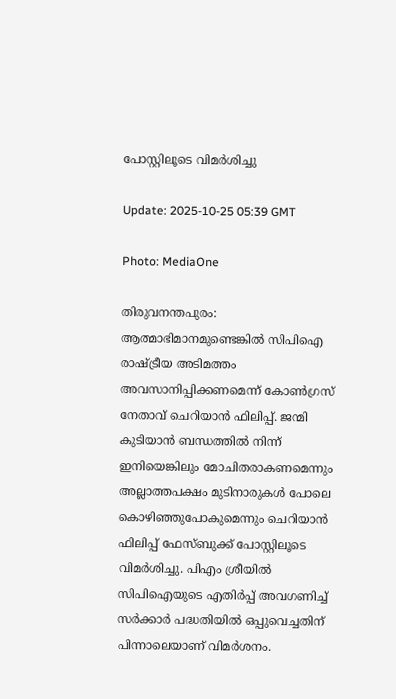പോസ്റ്റിലൂടെ വിമർശിച്ചു

Update: 2025-10-25 05:39 GMT

Photo: MediaOne

തിരുവനന്തപുരം: ആത്മാഭിമാനമുണ്ടെങ്കിൽ സിപിഐ രാഷ്ട്രീയ അടിമത്തം അവസാനിപ്പിക്കണമെന്ന് കോൺഗ്രസ് നേതാവ് ചെറിയാൻ ഫിലിപ്പ്. ജന്മി കുടിയാൻ ബന്ധത്തിൽ നിന്ന് ഇനിയെങ്കിലും മോചിതരാകണമെന്നും അല്ലാത്തപക്ഷം മുടിനാരുകൾ പോലെ കൊഴിഞ്ഞുപോകുമെന്നും ചെറിയാൻ ഫിലിപ്പ് ഫേസ്ബുക്ക് പോസ്റ്റിലൂടെ വിമർശിച്ചു. പിഎം ശ്രീയിൽ സിപിഐയുടെ എതിർപ്പ് അവഗണിച്ച് സർക്കാർ പദ്ധതിയിൽ ഒപ്പുവെച്ചതിന് പിന്നാലെയാണ് വിമർശനം.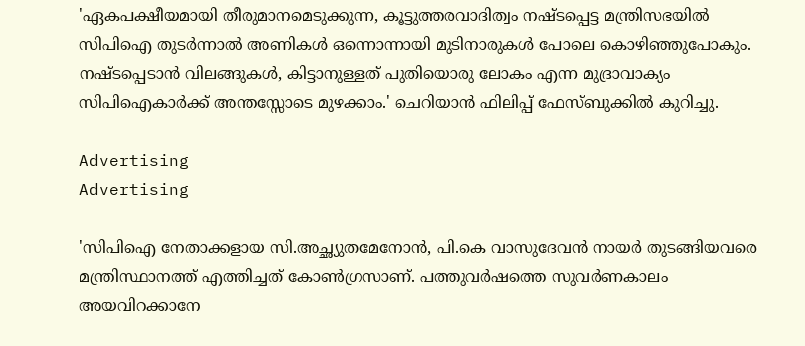'ഏകപക്ഷീയമായി തീരുമാനമെടുക്കുന്ന, കൂട്ടുത്തരവാദിത്വം നഷ്ടപ്പെട്ട മന്ത്രിസഭയിൽ സിപിഐ തുടർന്നാൽ അണികൾ ഒന്നൊന്നായി മുടിനാരുകൾ പോലെ കൊഴിഞ്ഞുപോകും. നഷ്ടപ്പെടാൻ വിലങ്ങുകൾ, കിട്ടാനുള്ളത് പുതിയൊരു ലോകം എന്ന മുദ്രാവാക്യം സിപിഐകാർക്ക് അന്തസ്സോടെ മുഴക്കാം.' ചെറിയാൻ ഫിലിപ്പ് ഫേസ്ബുക്കിൽ കുറിച്ചു.

Advertising
Advertising

'സിപിഐ നേതാക്കളായ സി.അച്ഛ്യുതമേനോൻ, പി.കെ വാസുദേവൻ നായർ തുടങ്ങിയവരെ മന്ത്രിസ്ഥാനത്ത് എത്തിച്ചത് കോൺഗ്രസാണ്. പത്തുവർഷത്തെ സുവർണകാലം അയവിറക്കാനേ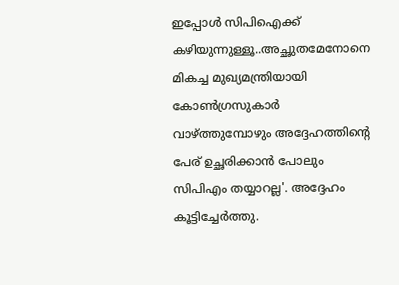ഇപ്പോൾ സിപിഐക്ക് കഴിയുന്നുള്ളൂ..അച്ഛുതമേനോനെ മികച്ച മുഖ്യമന്ത്രിയായി കോൺഗ്രസുകാർ വാഴ്ത്തുമ്പോഴും അദ്ദേഹത്തിന്റെ പേര് ഉച്ഛരിക്കാൻ പോലും സിപിഎം തയ്യാറല്ല'. അദ്ദേഹം കൂട്ടിച്ചേർത്തു.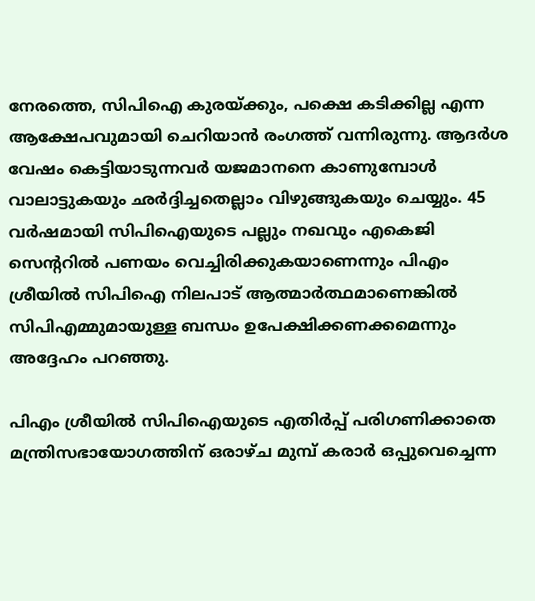നേരത്തെ, സിപിഐ കുരയ്ക്കും, പക്ഷെ കടിക്കില്ല എന്ന ആക്ഷേപവുമായി ചെറിയാൻ രംഗത്ത് വന്നിരുന്നു. ആദർശ വേഷം കെട്ടിയാടുന്നവർ യജമാനനെ കാണുമ്പോൾ വാലാട്ടുകയും ഛർദ്ദിച്ചതെല്ലാം വിഴുങ്ങുകയും ചെയ്യും. 45 വർഷമായി സിപിഐയുടെ പല്ലും നഖവും എകെജി സെൻ്ററിൽ പണയം വെച്ചിരിക്കുകയാണെന്നും പിഎം ശ്രീയിൽ സിപിഐ നിലപാട് ആത്മാർത്ഥമാണെങ്കിൽ സിപിഎമ്മുമായുള്ള ബന്ധം ഉപേക്ഷിക്കണക്കമെന്നും അദ്ദേഹം പറഞ്ഞു.

പിഎം ശ്രീയിൽ സിപിഐയുടെ എതിർപ്പ് പരിഗണിക്കാതെ മന്ത്രിസഭായോഗത്തിന് ഒരാഴ്ച മുമ്പ് കരാർ ഒപ്പുവെച്ചെന്ന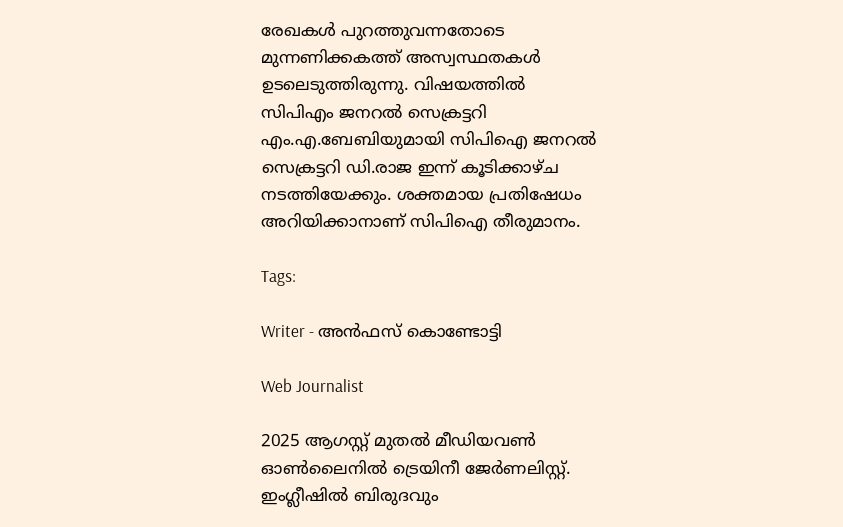രേഖകൾ പുറത്തുവന്നതോടെ മുന്നണിക്കകത്ത് അസ്വസ്ഥതകൾ ഉടലെടുത്തിരുന്നു. വിഷയത്തിൽ സിപിഎം ജനറൽ സെക്രട്ടറി എം.എ.ബേബിയുമായി സിപിഐ ജനറൽ സെക്രട്ടറി ഡി.രാജ ഇന്ന് കൂടിക്കാഴ്ച നടത്തിയേക്കും. ശക്തമായ പ്രതിഷേധം അറിയിക്കാനാണ് സിപിഐ തീരുമാനം.

Tags:

Writer - അൻഫസ് കൊണ്ടോട്ടി

Web Journalist

2025 ആഗസ്റ്റ് മുതൽ മീഡിയവൺ ഓൺലൈനിൽ ട്രെയിനീ ജേർണലിസ്റ്റ്. ഇംഗ്ലീഷിൽ ബിരുദവും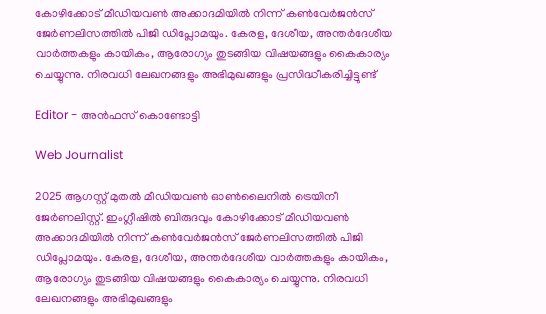കോഴിക്കോട് മീഡിയവൺ അക്കാദമിയിൽ നിന്ന് കൺവേർജൻസ് ജേർണലിസത്തിൽ പിജി ഡിപ്ലോമയും. കേരള, ദേശീയ, അന്തർദേശീയ വാർത്തകളും കായികം, ആരോഗ്യം തുടങ്ങിയ വിഷയങ്ങളും കൈകാര്യം ചെയ്യുന്നു. നിരവധി ലേഖനങ്ങളും അഭിമുഖങ്ങളും പ്രസിദ്ധീകരിച്ചിട്ടുണ്ട്

Editor - അൻഫസ് കൊണ്ടോട്ടി

Web Journalist

2025 ആഗസ്റ്റ് മുതൽ മീഡിയവൺ ഓൺലൈനിൽ ട്രെയിനീ ജേർണലിസ്റ്റ്. ഇംഗ്ലീഷിൽ ബിരുദവും കോഴിക്കോട് മീഡിയവൺ അക്കാദമിയിൽ നിന്ന് കൺവേർജൻസ് ജേർണലിസത്തിൽ പിജി ഡിപ്ലോമയും. കേരള, ദേശീയ, അന്തർദേശീയ വാർത്തകളും കായികം, ആരോഗ്യം തുടങ്ങിയ വിഷയങ്ങളും കൈകാര്യം ചെയ്യുന്നു. നിരവധി ലേഖനങ്ങളും അഭിമുഖങ്ങളും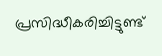പ്രസിദ്ധീകരിച്ചിട്ടുണ്ട്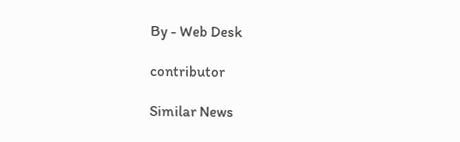By - Web Desk

contributor

Similar News